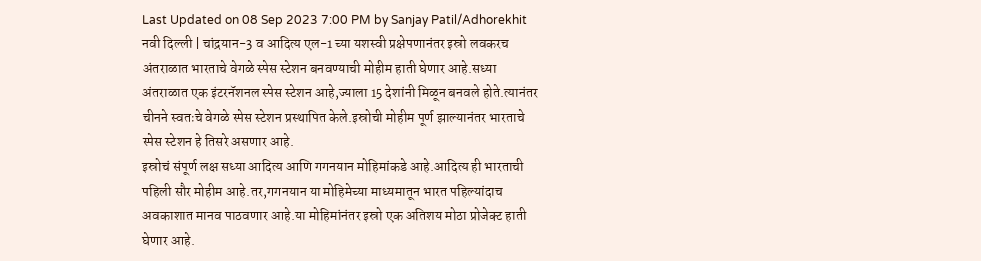Last Updated on 08 Sep 2023 7:00 PM by Sanjay Patil/Adhorekhit
नवी दिल्ली | चांद्रयान-3 व आदित्य एल-1 च्या यशस्वी प्रक्षेपणानंतर इस्रो लवकरच अंतराळात भारताचे वेगळे स्पेस स्टेशन बनवण्याची मोहीम हाती घेणार आहे.सध्या अंतराळात एक इंटरनॅशनल स्पेस स्टेशन आहे,ज्याला 15 देशांनी मिळून बनवले होते.त्यानंतर चीनने स्वतःचे वेगळे स्पेस स्टेशन प्रस्थापित केले.इस्रोची मोहीम पूर्ण झाल्यानंतर भारताचे स्पेस स्टेशन हे तिसरे असणार आहे.
इस्रोचं संपूर्ण लक्ष सध्या आदित्य आणि गगनयान मोहिमांकडे आहे.आदित्य ही भारताची पहिली सौर मोहीम आहे.तर,गगनयान या मोहिमेच्या माध्यमातून भारत पहिल्यांदाच अवकाशात मानव पाठवणार आहे.या मोहिमांनंतर इस्रो एक अतिशय मोठा प्रोजेक्ट हाती घेणार आहे.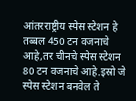आंतरराष्ट्रीय स्पेस स्टेशन हे तब्बल 450 टन वजनाचे आहे,तर चीनचे स्पेस स्टेशन 80 टन वजनाचे आहे.इस्रो जे स्पेस स्टेशन बनवेल ते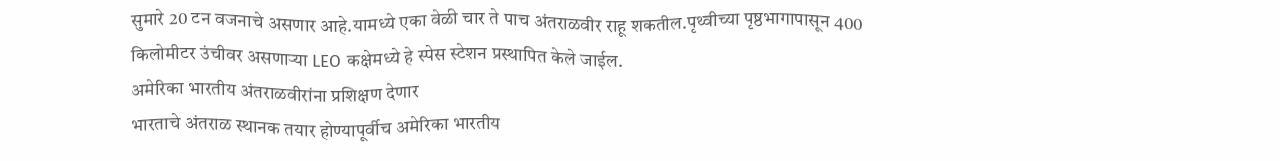सुमारे 20 टन वजनाचे असणार आहे.यामध्ये एका वेळी चार ते पाच अंतराळवीर राहू शकतील.पृथ्वीच्या पृष्ठभागापासून 400 किलोमीटर उंचीवर असणाऱ्या LEO कक्षेमध्ये हे स्पेस स्टेशन प्रस्थापित केले जाईल.
अमेरिका भारतीय अंतराळवीरांना प्रशिक्षण देणार
भारताचे अंतराळ स्थानक तयार होण्यापूर्वीच अमेरिका भारतीय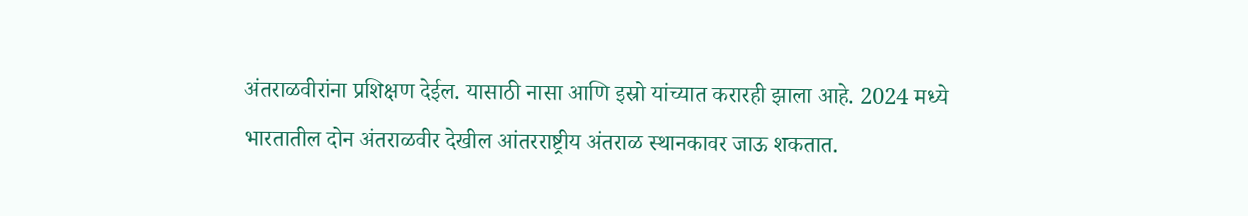अंतराळवीरांना प्रशिक्षण देईल. यासाठी नासा आणि इस्रो यांच्यात करारही झाला आहे. 2024 मध्ये भारतातील दोन अंतराळवीर देखील आंतरराष्ट्रीय अंतराळ स्थानकावर जाऊ शकतात.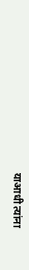याआधी त्यांना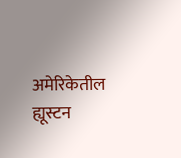अमेरिकेतील ह्यूस्टन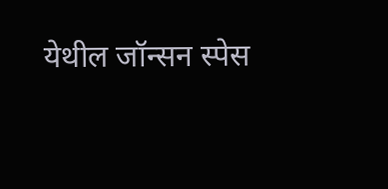येथील जॉन्सन स्पेस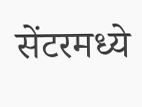सेंटरमध्ये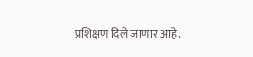प्रशिक्षण दिले जाणार आहे.